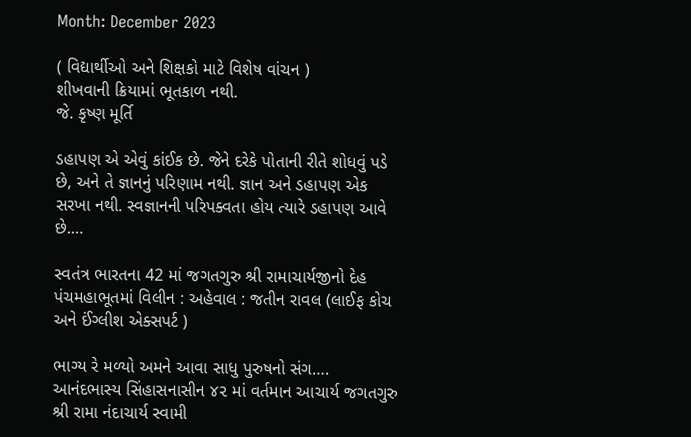Month: December 2023

( વિદ્યાર્થીઓ અને શિક્ષકો માટે વિશેષ વાંચન )
શીખવાની ક્રિયામાં ભૂતકાળ નથી.
જે. કૃષ્ણ મૂર્તિ

ડહાપણ એ એવું કાંઈક છે. જેને દરેકે પોતાની રીતે શોધવું પડે છે, અને તે જ્ઞાનનું પરિણામ નથી. જ્ઞાન અને ડહાપણ એક સરખા નથી. સ્વજ્ઞાનની પરિપક્વતા હોય ત્યારે ડહાપણ આવે છે.…

સ્વતંત્ર ભારતના 42 માં જગતગુરુ શ્રી રામાચાર્યજીનો દેહ પંચમહાભૂતમાં વિલીન : અહેવાલ : જતીન રાવલ (લાઈફ કોચ અને ઈંગ્લીશ એક્સપર્ટ )

ભાગ્ય રે મળ્યો અમને આવા સાધુ પુરુષનો સંગ…. આનંદભાસ્ય સિંહાસનાસીન ૪૨ માં વર્તમાન આચાર્ય જગતગુરુ શ્રી રામા નંદાચાર્ય સ્વામી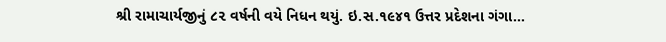શ્રી રામાચાર્યજીનું ૮૨ વર્ષની વયે નિધન થયું. ઇ.સ.૧૯૪૧ ઉત્તર પ્રદેશના ગંગા…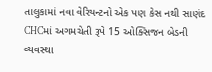તાલુકામાં નવા વેરિયન્ટનો એક પણ કેસ નથી સાણંદ CHCમાં અગમચેતી રૂપે 15 ઓક્સિજન બેડની વ્યવસ્થા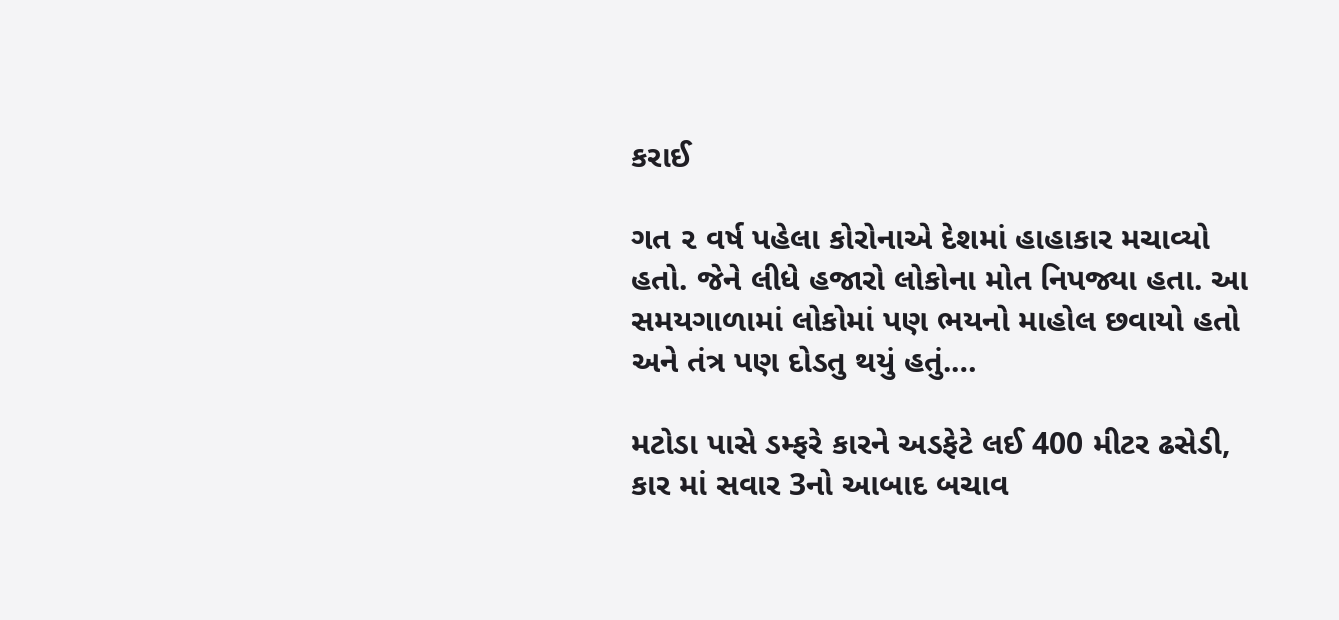કરાઈ

ગત ૨ વર્ષ પહેલા કોરોનાએ દેશમાં હાહાકાર મચાવ્યો હતો. જેને લીધે હજારો લોકોના મોત નિપજ્યા હતા. આ સમયગાળામાં લોકોમાં પણ ભયનો માહોલ છવાયો હતો અને તંત્ર પણ દોડતુ થયું હતું.…

મટોડા પાસે ડમ્ફરે કારને અડફેટે લઈ 400 મીટર ઢસેડી, કાર માં સવાર 3નો આબાદ બચાવ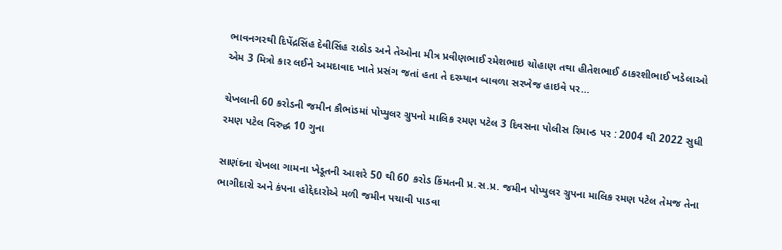ભાવનગરથી દિપેંદ્રસિંહ દેવીસિંહ રાઠોડ અને તેઓના મીત્ર પ્રવીણભાઈ રમેશભાઇ ચોહાણ તથા હીતેશભાઈ ઠાકરશીભાઈ ખડેલાઓ એમ 3 મિત્રો કાર લઈને અમદાવાદ ખાતે પ્રસંગ જતાં હતા તે દરમ્યાન બાવળા સરખેજ હાઇવે પર…

ચેખલાની 60 કરોડની જમીન કૌભાંડમાં પોપ્યુલર ગ્રુપનો માલિક રમણ પટેલ 3 દિવસના પોલીસ રિમાન્ડ પર : 2004 થી 2022 સુધી રમણ પટેલ વિરુદ્ધ 10 ગુના

સાણંદના ચેખલા ગામના ખેડૂતની આશરે 50 થી 60 કરોડ કિંમતની પ્ર.સ.પ્ર. જમીન પોપ્યુલર ગ્રુપના માલિક રમણ પટેલ તેમજ તેના ભાગીદારો અને કંપના હોદ્દેદારોએ મળી જમીન પચાવી પાડવા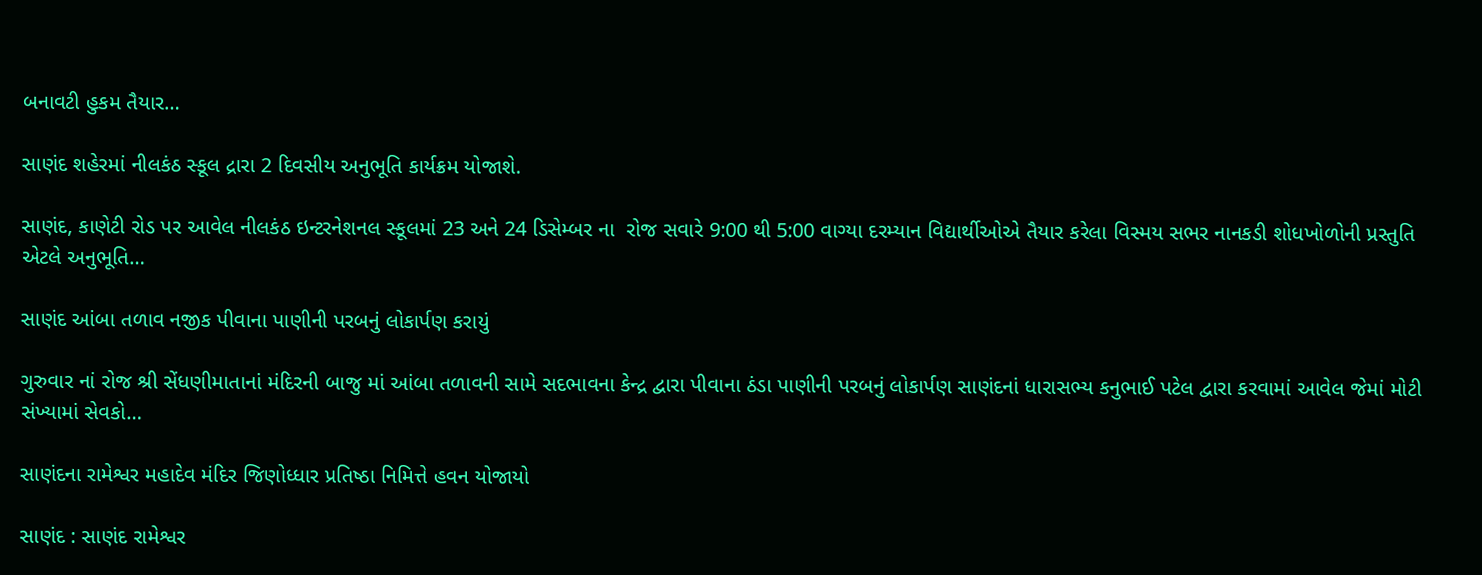બનાવટી હુકમ તૈયાર…

સાણંદ શહેરમાં નીલકંઠ સ્કૂલ દ્રારા 2 દિવસીય અનુભૂતિ કાર્યક્રમ યોજાશે.

સાણંદ, કાણેટી રોડ પર આવેલ નીલકંઠ ઇન્ટરનેશનલ સ્કૂલમાં 23 અને 24 ડિસેમ્બર ના  રોજ સવારે 9:00 થી 5:00 વાગ્યા દરમ્યાન વિદ્યાર્થીઓએ તૈયાર કરેલા વિસ્મય સભર નાનકડી શોધખોળોની પ્રસ્તુતિ એટલે અનુભૂતિ…

સાણંદ આંબા તળાવ નજીક પીવાના પાણીની પરબનું લોકાર્પણ કરાયું

ગુરુવાર નાં રોજ શ્રી સેંધણીમાતાનાં મંદિરની બાજુ માં આંબા તળાવની સામે સદભાવના કેન્દ્ર દ્વારા પીવાના ઠંડા પાણીની પરબનું લોકાર્પણ સાણંદનાં ધારાસભ્ય કનુભાઈ પટેલ દ્વારા કરવામાં આવેલ જેમાં મોટી સંખ્યામાં સેવકો…

સાણંદના રામેશ્વર મહાદેવ મંદિર જિણોધ્ધાર પ્રતિષ્ઠા નિમિત્તે હવન યોજાયો

સાણંદ : સાણંદ રામેશ્વર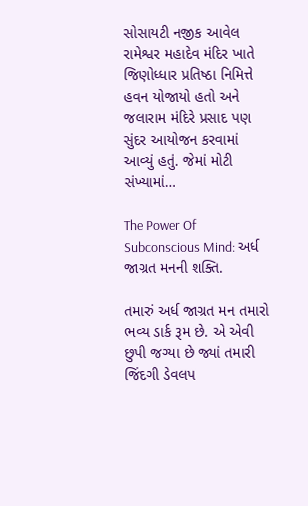સોસાયટી નજીક આવેલ રામેશ્વર મહાદેવ મંદિર ખાતે જિણોધ્ધાર પ્રતિષ્ઠા નિમિત્તે હવન યોજાયો હતો અને જલારામ મંદિરે પ્રસાદ પણ સુંદર આયોજન કરવામાં આવ્યું હતું. જેમાં મોટી સંખ્યામાં…

The Power Of Subconscious Mind: અર્ધ જાગ્રત મનની શક્તિ.

તમારું અર્ધ જાગ્રત મન તમારો ભવ્ય ડાર્ક રૂમ છે. એ એવી છુપી જગ્યા છે જ્યાં તમારી જિંદગી ડેવલપ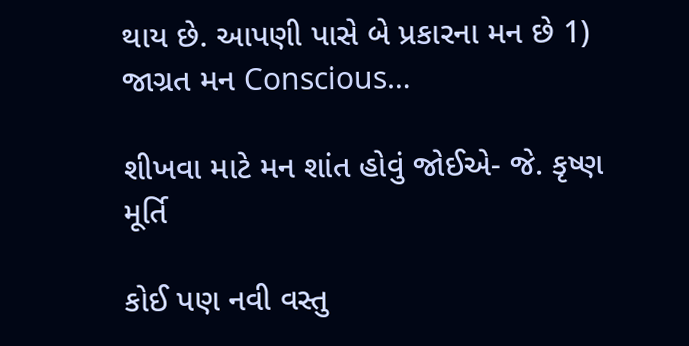થાય છે. આપણી પાસે બે પ્રકારના મન છે 1) જાગ્રત મન Conscious…

શીખવા માટે મન શાંત હોવું જોઈએ- જે. કૃષ્ણ મૂર્તિ

કોઈ પણ નવી વસ્તુ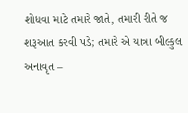શોધવા માટે તમારે જાતે, તમારી રીતે જ શરૂઆત કરવી પડે; તમારે એ યાત્રા બીલ્કુલ અનાવૃત –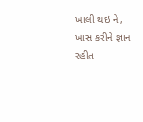ખાલી થઇ ને, ખાસ કરીને જ્ઞાન રહીત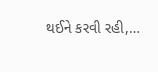થઈને કરવી રહી,…